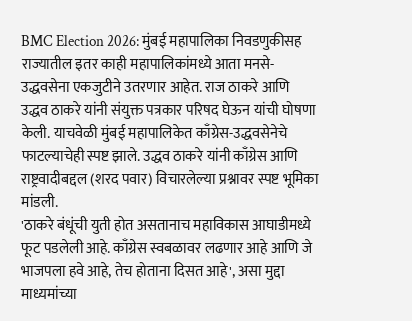BMC Election 2026: मुंबई महापालिका निवडणुकीसह राज्यातील इतर काही महापालिकांमध्ये आता मनसे-उद्धवसेना एकजुटीने उतरणार आहेत. राज ठाकरे आणि उद्धव ठाकरे यांनी संयुक्त पत्रकार परिषद घेऊन यांची घोषणा केली. याचवेळी मुंबई महापालिकेत काँग्रेस-उद्धवसेनेचे फाटल्याचेही स्पष्ट झाले. उद्धव ठाकरे यांनी काँग्रेस आणि राष्ट्रवादीबद्दल (शरद पवार) विचारलेल्या प्रश्नावर स्पष्ट भूमिका मांडली.
'ठाकरे बंधूंची युती होत असतानाच महाविकास आघाडीमध्ये फूट पडलेली आहे. काँग्रेस स्वबळावर लढणार आहे आणि जे भाजपला हवे आहे, तेच होताना दिसत आहे', असा मुद्दा माध्यमांच्या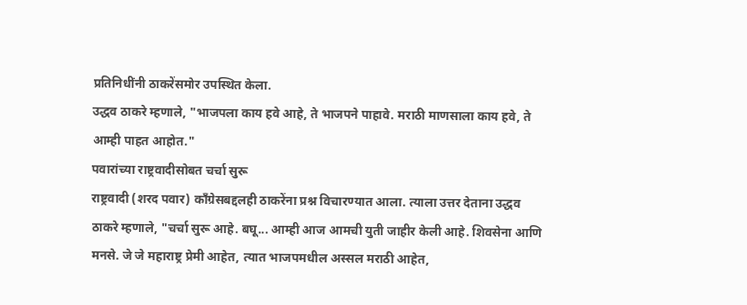प्रतिनिधींनी ठाकरेंसमोर उपस्थित केला.
उद्धव ठाकरे म्हणाले, "भाजपला काय हवे आहे, ते भाजपने पाहावे. मराठी माणसाला काय हवे, ते आम्ही पाहत आहोत."
पवारांच्या राष्ट्रवादीसोबत चर्चा सुरू
राष्ट्रवादी (शरद पवार) काँग्रेसबद्दलही ठाकरेंना प्रश्न विचारण्यात आला. त्याला उत्तर देताना उद्धव ठाकरे म्हणाले, "चर्चा सुरू आहे. बघू... आम्ही आज आमची युती जाहीर केली आहे. शिवसेना आणि मनसे. जे जे महाराष्ट्र प्रेमी आहेत, त्यात भाजपमधील अस्सल मराठी आहेत,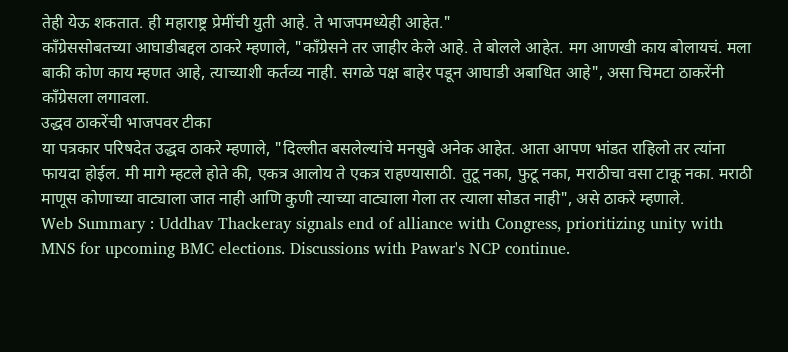तेही येऊ शकतात. ही महाराष्ट्र प्रेमींची युती आहे. ते भाजपमध्येही आहेत."
काँग्रेससोबतच्या आघाडीबद्दल ठाकरे म्हणाले, "काँग्रेसने तर जाहीर केले आहे. ते बोलले आहेत. मग आणखी काय बोलायचं. मला बाकी कोण काय म्हणत आहे, त्याच्याशी कर्तव्य नाही. सगळे पक्ष बाहेर पडून आघाडी अबाधित आहे", असा चिमटा ठाकरेंनी काँग्रेसला लगावला.
उद्धव ठाकरेंची भाजपवर टीका
या पत्रकार परिषदेत उद्धव ठाकरे म्हणाले, "दिल्लीत बसलेल्यांचे मनसुबे अनेक आहेत. आता आपण भांडत राहिलो तर त्यांना फायदा होईल. मी मागे म्हटले होते की, एकत्र आलोय ते एकत्र राहण्यासाठी. तुटू नका, फुटू नका, मराठीचा वसा टाकू नका. मराठी माणूस कोणाच्या वाट्याला जात नाही आणि कुणी त्याच्या वाट्याला गेला तर त्याला सोडत नाही", असे ठाकरे म्हणाले.
Web Summary : Uddhav Thackeray signals end of alliance with Congress, prioritizing unity with MNS for upcoming BMC elections. Discussions with Pawar's NCP continue.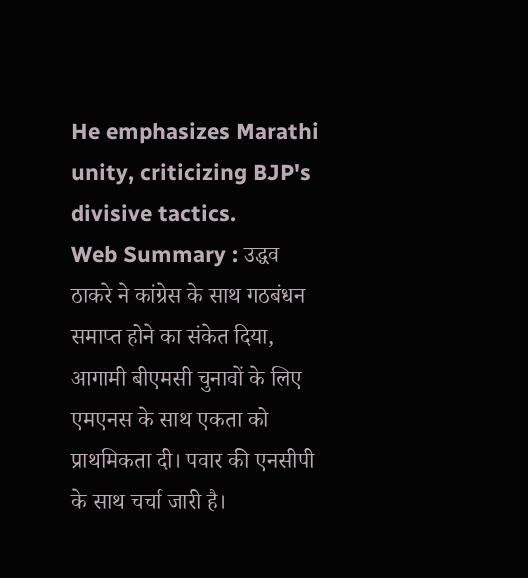He emphasizes Marathi unity, criticizing BJP's divisive tactics.
Web Summary : उद्धव ठाकरे ने कांग्रेस के साथ गठबंधन समाप्त होने का संकेत दिया, आगामी बीएमसी चुनावों के लिए एमएनस के साथ एकता को प्राथमिकता दी। पवार की एनसीपी के साथ चर्चा जारी है।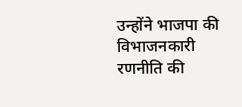उन्होंने भाजपा की विभाजनकारी रणनीति की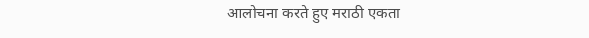आलोचना करते हुए मराठी एकता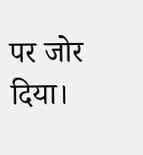पर जोर दिया।